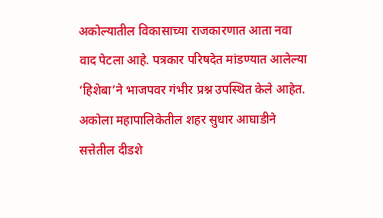अकोल्यातील विकासाच्या राजकारणात आता नवा वाद पेटला आहे. पत्रकार परिषदेत मांडण्यात आलेल्या ‘हिशेबा’ने भाजपवर गंभीर प्रश्न उपस्थित केले आहेत.
अकोला महापालिकेतील शहर सुधार आघाडीने सत्तेतील दीडशे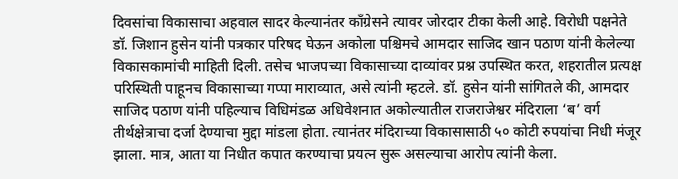दिवसांचा विकासाचा अहवाल सादर केल्यानंतर काँग्रेसने त्यावर जोरदार टीका केली आहे. विरोधी पक्षनेते डॉ. जिशान हुसेन यांनी पत्रकार परिषद घेऊन अकोला पश्चिमचे आमदार साजिद खान पठाण यांनी केलेल्या विकासकामांची माहिती दिली. तसेच भाजपच्या विकासाच्या दाव्यांवर प्रश्न उपस्थित करत, शहरातील प्रत्यक्ष परिस्थिती पाहूनच विकासाच्या गप्पा माराव्यात, असे त्यांनी म्हटले. डॉ. हुसेन यांनी सांगितले की, आमदार साजिद पठाण यांनी पहिल्याच विधिमंडळ अधिवेशनात अकोल्यातील राजराजेश्वर मंदिराला ‘ब’ वर्ग तीर्थक्षेत्राचा दर्जा देण्याचा मुद्दा मांडला होता. त्यानंतर मंदिराच्या विकासासाठी ५० कोटी रुपयांचा निधी मंजूर झाला. मात्र, आता या निधीत कपात करण्याचा प्रयत्न सुरू असल्याचा आरोप त्यांनी केला.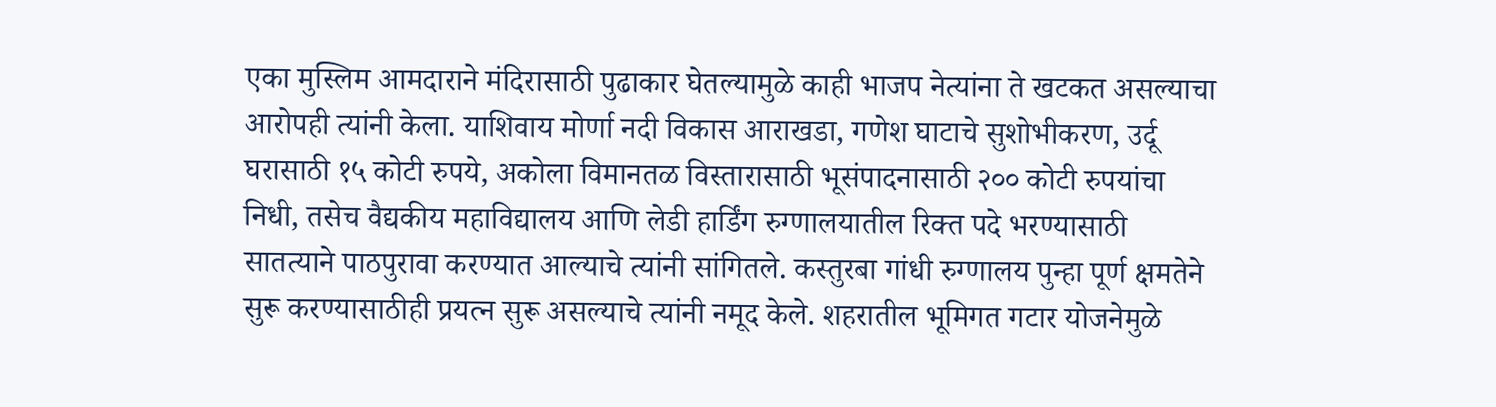एका मुस्लिम आमदाराने मंदिरासाठी पुढाकार घेतल्यामुळे काही भाजप नेत्यांना ते खटकत असल्याचा आरोपही त्यांनी केला. याशिवाय मोर्णा नदी विकास आराखडा, गणेश घाटाचे सुशोभीकरण, उर्दू घरासाठी १५ कोटी रुपये, अकोला विमानतळ विस्तारासाठी भूसंपादनासाठी २०० कोटी रुपयांचा निधी, तसेच वैद्यकीय महाविद्यालय आणि लेडी हार्डिंग रुग्णालयातील रिक्त पदे भरण्यासाठी सातत्याने पाठपुरावा करण्यात आल्याचे त्यांनी सांगितले. कस्तुरबा गांधी रुग्णालय पुन्हा पूर्ण क्षमतेने सुरू करण्यासाठीही प्रयत्न सुरू असल्याचे त्यांनी नमूद केले. शहरातील भूमिगत गटार योजनेमुळे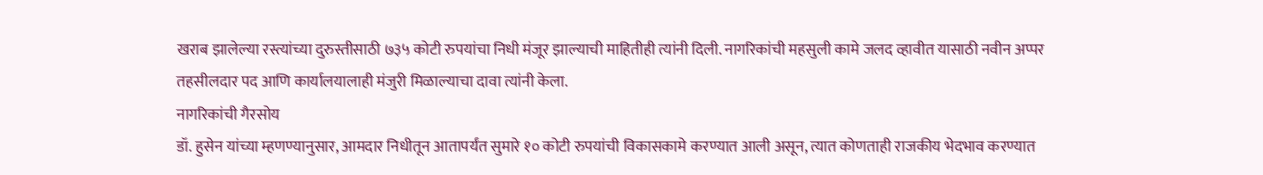खराब झालेल्या रस्त्यांच्या दुरुस्तीसाठी ७३५ कोटी रुपयांचा निधी मंजूर झाल्याची माहितीही त्यांनी दिली. नागरिकांची महसुली कामे जलद व्हावीत यासाठी नवीन अप्पर तहसीलदार पद आणि कार्यालयालाही मंजुरी मिळाल्याचा दावा त्यांनी केला.
नागरिकांची गैरसोय
डॉ. हुसेन यांच्या म्हणण्यानुसार, आमदार निधीतून आतापर्यंत सुमारे १० कोटी रुपयांची विकासकामे करण्यात आली असून, त्यात कोणताही राजकीय भेदभाव करण्यात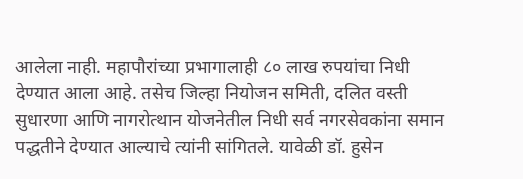आलेला नाही. महापौरांच्या प्रभागालाही ८० लाख रुपयांचा निधी देण्यात आला आहे. तसेच जिल्हा नियोजन समिती, दलित वस्ती सुधारणा आणि नागरोत्थान योजनेतील निधी सर्व नगरसेवकांना समान पद्धतीने देण्यात आल्याचे त्यांनी सांगितले. यावेळी डॉ. हुसेन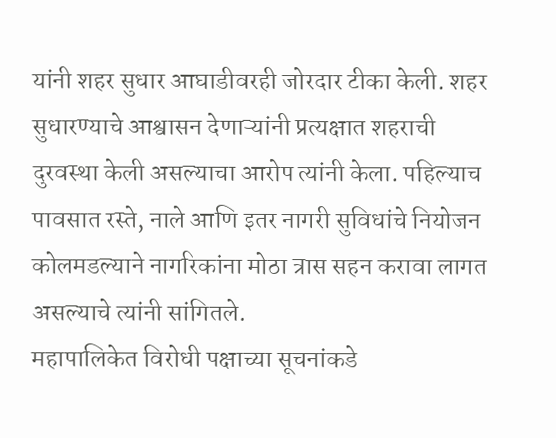यांनी शहर सुधार आघाडीवरही जोरदार टीका केली. शहर सुधारण्याचे आश्वासन देणाऱ्यांनी प्रत्यक्षात शहराची दुरवस्था केली असल्याचा आरोप त्यांनी केला. पहिल्याच पावसात रस्ते, नाले आणि इतर नागरी सुविधांचे नियोजन कोलमडल्याने नागरिकांना मोठा त्रास सहन करावा लागत असल्याचे त्यांनी सांगितले.
महापालिकेत विरोधी पक्षाच्या सूचनांकडे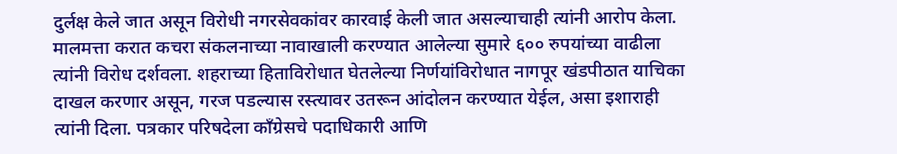दुर्लक्ष केले जात असून विरोधी नगरसेवकांवर कारवाई केली जात असल्याचाही त्यांनी आरोप केला. मालमत्ता करात कचरा संकलनाच्या नावाखाली करण्यात आलेल्या सुमारे ६०० रुपयांच्या वाढीला त्यांनी विरोध दर्शवला. शहराच्या हिताविरोधात घेतलेल्या निर्णयांविरोधात नागपूर खंडपीठात याचिका दाखल करणार असून, गरज पडल्यास रस्त्यावर उतरून आंदोलन करण्यात येईल, असा इशाराही त्यांनी दिला. पत्रकार परिषदेला काँग्रेसचे पदाधिकारी आणि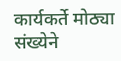कार्यकर्ते मोठ्या संख्येने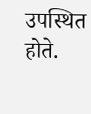उपस्थित होते.